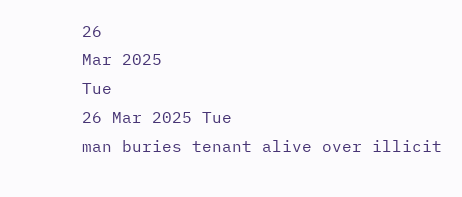26
Mar 2025
Tue
26 Mar 2025 Tue
man buries tenant alive over illicit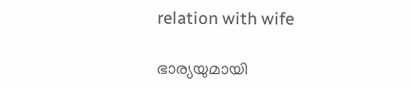relation with wife

ഭാര്യയുമായി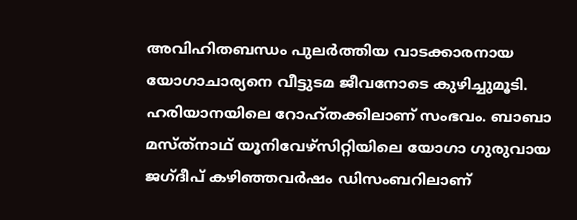അവിഹിതബന്ധം പുലര്‍ത്തിയ വാടക്കാരനായ യോഗാചാര്യനെ വീട്ടുടമ ജീവനോടെ കുഴിച്ചുമൂടി. ഹരിയാനയിലെ റോഹ്തക്കിലാണ് സംഭവം. ബാബാ മസ്ത്‌നാഥ് യൂനിവേഴ്‌സിറ്റിയിലെ യോഗാ ഗുരുവായ ജഗ്ദീപ് കഴിഞ്ഞവര്‍ഷം ഡിസംബറിലാണ്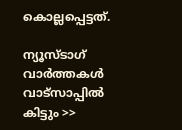കൊല്ലപ്പെട്ടത്.

ന്യൂസ്ടാഗ് വാര്‍ത്തകള്‍ വാട്‌സാപ്പില്‍ കിട്ടും >>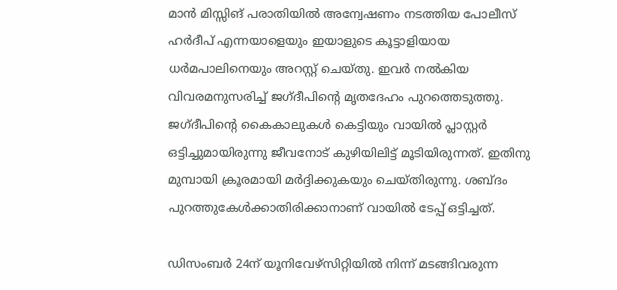മാന്‍ മിസ്സിങ് പരാതിയില്‍ അന്വേഷണം നടത്തിയ പോലീസ് ഹര്‍ദീപ് എന്നയാളെയും ഇയാളുടെ കൂട്ടാളിയായ ധര്‍മപാലിനെയും അറസ്റ്റ് ചെയ്തു. ഇവര്‍ നല്‍കിയ വിവരമനുസരിച്ച് ജഗ്ദീപിന്റെ മൃതദേഹം പുറത്തെടുത്തു. ജഗ്ദീപിന്റെ കൈകാലുകള്‍ കെട്ടിയും വായില്‍ പ്ലാസ്റ്റര്‍ ഒട്ടിച്ചുമായിരുന്നു ജീവനോട് കുഴിയിലിട്ട് മൂടിയിരുന്നത്. ഇതിനു മുമ്പായി ക്രൂരമായി മര്‍ദ്ദിക്കുകയും ചെയ്തിരുന്നു. ശബ്ദം പുറത്തുകേള്‍ക്കാതിരിക്കാനാണ് വായില്‍ ടേപ്പ് ഒട്ടിച്ചത്.

ഡിസംബര്‍ 24ന് യൂനിവേഴ്‌സിറ്റിയില്‍ നിന്ന് മടങ്ങിവരുന്ന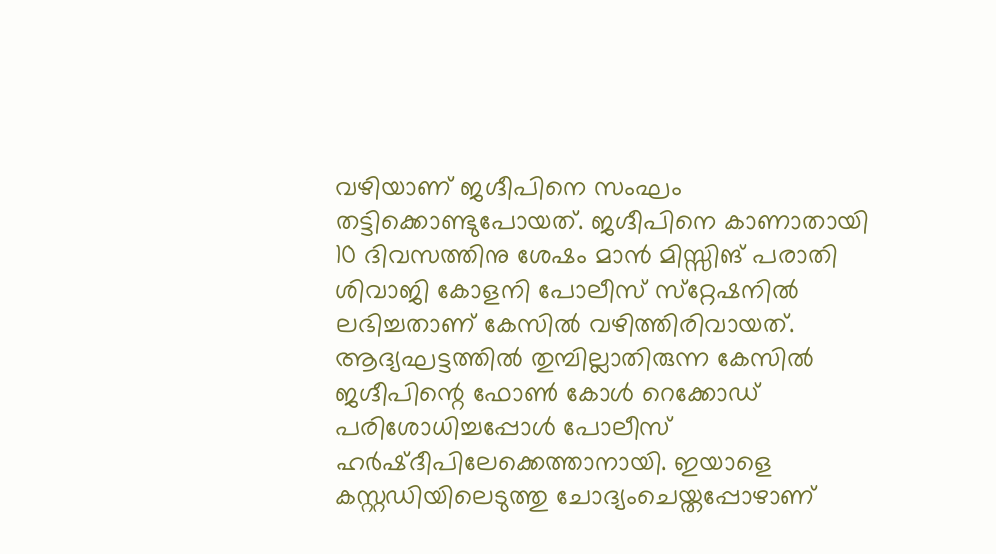വഴിയാണ് ജഗ്ദീപിനെ സംഘം തട്ടിക്കൊണ്ടുപോയത്. ജഗ്ദീപിനെ കാണാതായി 10 ദിവസത്തിനു ശേഷം മാന്‍ മിസ്സിങ് പരാതി ശിവാജി കോളനി പോലീസ് സ്‌റ്റേഷനില്‍ ലഭിച്ചതാണ് കേസില്‍ വഴിത്തിരിവായത്. ആദ്യഘട്ടത്തില്‍ തുമ്പില്ലാതിരുന്ന കേസില്‍ ജഗ്ദീപിന്റെ ഫോണ്‍ കോള്‍ റെക്കോഡ് പരിശോധിച്ചപ്പോള്‍ പോലീസ് ഹര്‍ഷ്ദീപിലേക്കെത്താനായി. ഇയാളെ കസ്റ്റഡിയിലെടുത്തു ചോദ്യംചെയ്തപ്പോഴാണ്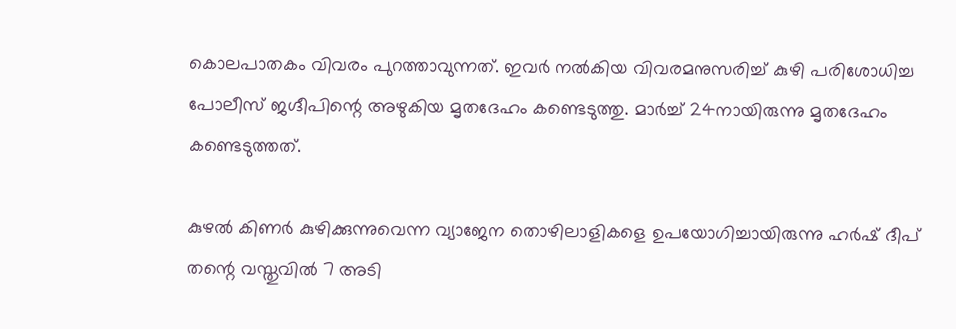കൊലപാതകം വിവരം പുറത്താവുന്നത്. ഇവര്‍ നല്‍കിയ വിവരമനുസരിച്ച് കുഴി പരിശോധിച്ച പോലീസ് ജഗ്ദീപിന്റെ അഴുകിയ മൃതദേഹം കണ്ടെടുത്തു. മാര്‍ച്ച് 24നായിരുന്നു മൃതദേഹം കണ്ടെടുത്തത്.

കുഴല്‍ കിണര്‍ കുഴിക്കുന്നുവെന്ന വ്യാജേന തൊഴിലാളികളെ ഉപയോഗിച്ചായിരുന്നു ഹര്‍ഷ് ദീപ് തന്റെ വസ്തുവില്‍ 7 അടി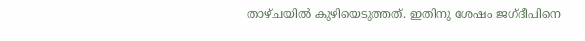താഴ്ചയില്‍ കുഴിയെടുത്തത്. ഇതിനു ശേഷം ജഗ്ദീപിനെ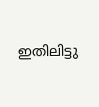ഇതിലിട്ടു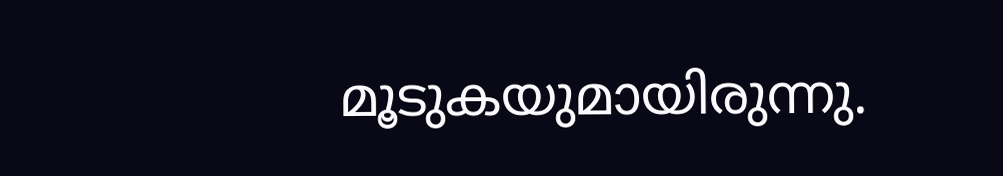മൂടുകയുമായിരുന്നു.